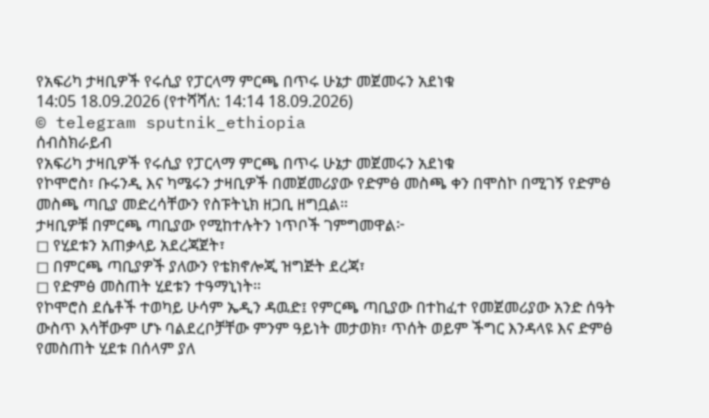የአፍሪካ ታዛቢዎች የሩሲያ የፓርላማ ምርጫ በጥሩ ሁኔታ መጀመሩን አደነቁ
14:05 18.09.2026 (የተሻሻለ: 14:14 18.09.2026)
© telegram sputnik_ethiopia
ሰብስክራይብ
የአፍሪካ ታዛቢዎች የሩሲያ የፓርላማ ምርጫ በጥሩ ሁኔታ መጀመሩን አደነቁ
የኮሞሮስ፣ ቡሩንዲ እና ካሜሩን ታዛቢዎች በመጀመሪያው የድምፅ መስጫ ቀን በሞስኮ በሚገኝ የድምፅ መስጫ ጣቢያ መድረሳቸውን የስፑትኒክ ዘጋቢ ዘግቧል።
ታዛቢዎቹ በምርጫ ጣቢያው የሚከተሉትን ነጥቦች ገምግመዋል፦
◻ የሂደቱን አጠቃላይ አደረጃጀት፣
◻ በምርጫ ጣቢያዎች ያለውን የቴክኖሎጂ ዝግጅት ደረጃ፣
◻ የድምፅ መስጠት ሂደቱን ተዓማኒነት።
የኮሞሮስ ደሴቶች ተወካይ ሁሳም ኤዲን ዳዉድ፤ የምርጫ ጣቢያው በተከፈተ የመጀመሪያው አንድ ሰዓት ውስጥ እሳቸውም ሆኑ ባልደረቦቻቸው ምንም ዓይነት መታወክ፣ ጥሰት ወይም ችግር እንዳላዩ እና ድምፅ የመስጠት ሂደቱ በሰላም ያለ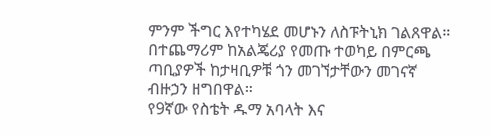ምንም ችግር እየተካሄደ መሆኑን ለስፑትኒክ ገልጸዋል።
በተጨማሪም ከአልጄሪያ የመጡ ተወካይ በምርጫ ጣቢያዎች ከታዛቢዎቹ ጎን መገኘታቸውን መገናኛ ብዙኃን ዘግበዋል።
የ9ኛው የስቴት ዱማ አባላት እና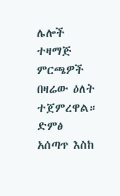ሌሎች ተዛማጅ ምርጫዎች በዛሬው ዕለት ተጀምረዋል። ድምፅ አሰጣጥ እስከ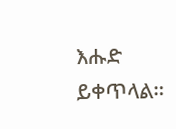እሑድ ይቀጥላል።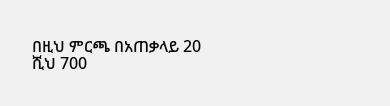በዚህ ምርጫ በአጠቃላይ 20 ሺህ 700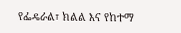የፌዴራል፣ ክልል እና የከተማ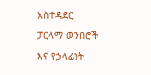አስተዳደር ፓርላማ ወንበሮች እና የኃላፊነት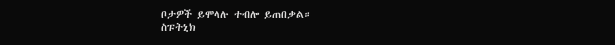ቦታዎች ይሞላሉ ተብሎ ይጠበቃል።
ስፑትኒክ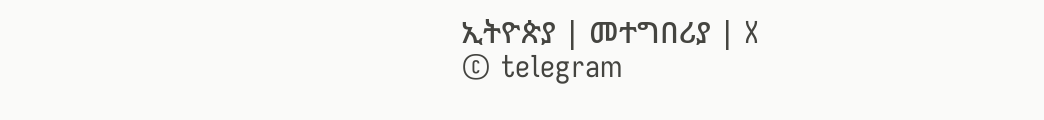ኢትዮጵያ | መተግበሪያ | X
© telegram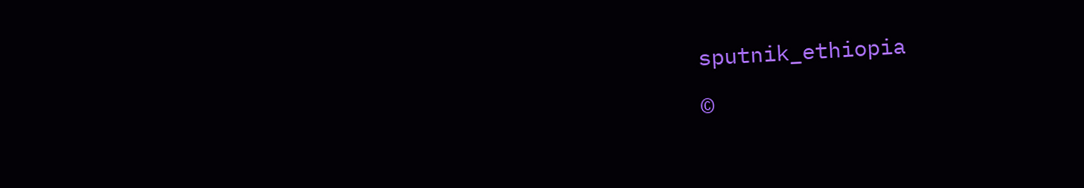sputnik_ethiopia

©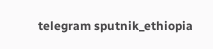telegram sputnik_ethiopia